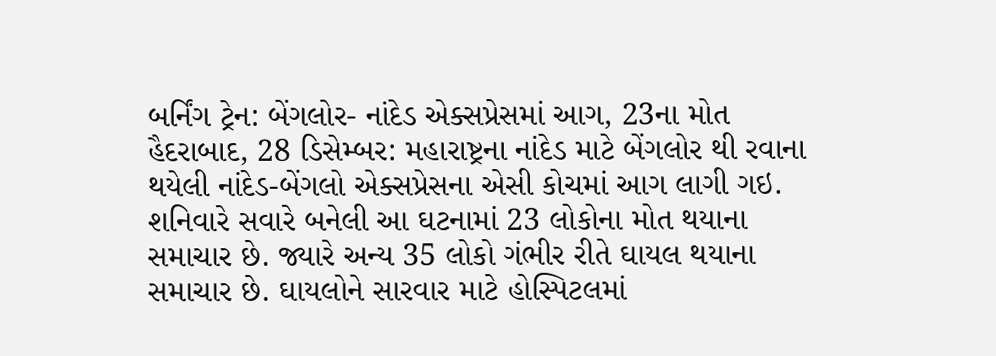બર્નિંગ ટ્રેન: બેંગલોર- નાંદેડ એક્સપ્રેસમાં આગ, 23ના મોત
હૈદરાબાદ, 28 ડિસેમ્બર: મહારાષ્ટ્રના નાંદેડ માટે બેંગલોર થી રવાના થયેલી નાંદેડ-બેંગલો એક્સપ્રેસના એસી કોચમાં આગ લાગી ગઇ. શનિવારે સવારે બનેલી આ ઘટનામાં 23 લોકોના મોત થયાના સમાચાર છે. જ્યારે અન્ય 35 લોકો ગંભીર રીતે ઘાયલ થયાના સમાચાર છે. ઘાયલોને સારવાર માટે હોસ્પિટલમાં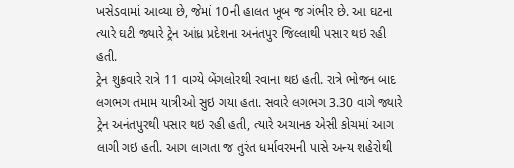ખસેડવામાં આવ્યા છે, જેમાં 10ની હાલત ખૂબ જ ગંભીર છે. આ ઘટના ત્યારે ઘટી જ્યારે ટ્રેન આંધ્ર પ્રદેશના અનંતપુર જિલ્લાથી પસાર થઇ રહી હતી.
ટ્રેન શુક્રવારે રાત્રે 11 વાગ્યે બેંગલોરથી રવાના થઇ હતી. રાત્રે ભોજન બાદ લગભગ તમામ યાત્રીઓ સુઇ ગયા હતા. સવારે લગભગ 3.30 વાગે જ્યારે ટ્રેન અનંતપુરથી પસાર થઇ રહી હતી, ત્યારે અચાનક એસી કોચમાં આગ લાગી ગઇ હતી. આગ લાગતા જ તુરંત ધર્માવરમની પાસે અન્ય શહેરોથી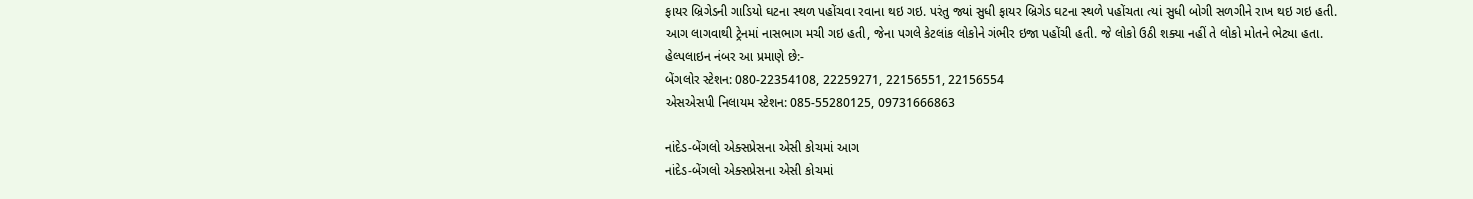ફાયર બ્રિગેડની ગાડિયો ઘટના સ્થળ પહોંચવા રવાના થઇ ગઇ. પરંતુ જ્યાં સુધી ફાયર બ્રિગેડ ઘટના સ્થળે પહોંચતા ત્યાં સુધી બોગી સળગીને રાખ થઇ ગઇ હતી.
આગ લાગવાથી ટ્રેનમાં નાસભાગ મચી ગઇ હતી, જેના પગલે કેટલાંક લોકોને ગંભીર ઇજા પહોંચી હતી. જે લોકો ઉઠી શક્યા નહીં તે લોકો મોતને ભેટ્યા હતા.
હેલ્પલાઇન નંબર આ પ્રમાણે છે:-
બેંગલોર સ્ટેશન: 080-22354108, 22259271, 22156551, 22156554
એસએસપી નિલાયમ સ્ટેશન: 085-55280125, 09731666863

નાંદેડ-બેંગલો એક્સપ્રેસના એસી કોચમાં આગ
નાંદેડ-બેંગલો એક્સપ્રેસના એસી કોચમાં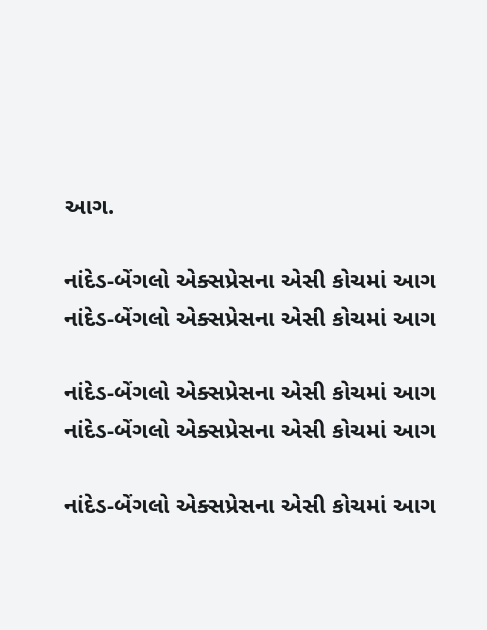આગ.

નાંદેડ-બેંગલો એક્સપ્રેસના એસી કોચમાં આગ
નાંદેડ-બેંગલો એક્સપ્રેસના એસી કોચમાં આગ

નાંદેડ-બેંગલો એક્સપ્રેસના એસી કોચમાં આગ
નાંદેડ-બેંગલો એક્સપ્રેસના એસી કોચમાં આગ

નાંદેડ-બેંગલો એક્સપ્રેસના એસી કોચમાં આગ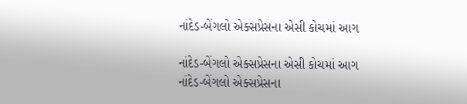નાંદેડ-બેંગલો એક્સપ્રેસના એસી કોચમાં આગ

નાંદેડ-બેંગલો એક્સપ્રેસના એસી કોચમાં આગ
નાંદેડ-બેંગલો એક્સપ્રેસના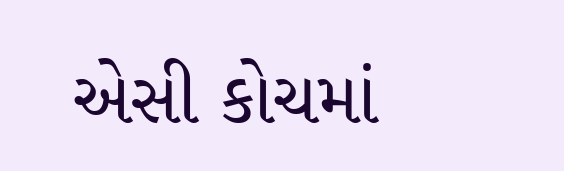એસી કોચમાં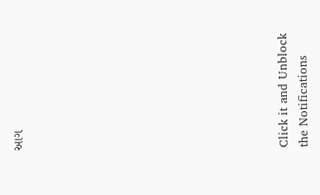આગ












Click it and Unblock the Notifications